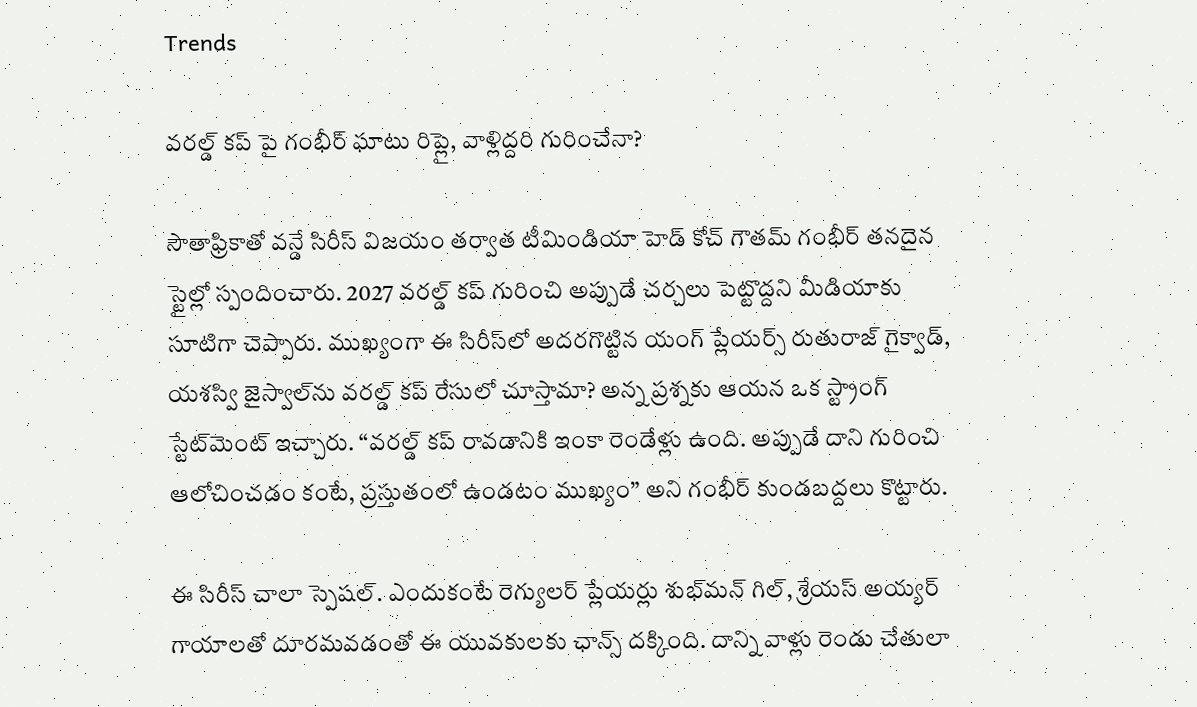Trends

వరల్డ్ కప్ పై గంభీర్ ఘాటు రిప్లై, వాళ్లిద్దరి గురించేనా?

సౌతాఫ్రికాతో వన్డే సిరీస్ విజయం తర్వాత టీమిండియా హెడ్ కోచ్ గౌతమ్ గంభీర్ తనదైన స్టైల్లో స్పందించారు. 2027 వరల్డ్ కప్ గురించి అప్పుడే చర్చలు పెట్టొద్దని మీడియాకు సూటిగా చెప్పారు. ముఖ్యంగా ఈ సిరీస్‌లో అదరగొట్టిన యంగ్ ప్లేయర్స్ రుతురాజ్ గైక్వాడ్, యశస్వి జైస్వాల్‌ను వరల్డ్ కప్ రేసులో చూస్తామా? అన్న ప్రశ్నకు ఆయన ఒక స్ట్రాంగ్ స్టేట్‌మెంట్ ఇచ్చారు. “వరల్డ్ కప్ రావడానికి ఇంకా రెండేళ్లు ఉంది. అప్పుడే దాని గురించి ఆలోచించడం కంటే, ప్రస్తుతంలో ఉండటం ముఖ్యం” అని గంభీర్ కుండబద్దలు కొట్టారు.

ఈ సిరీస్ చాలా స్పెషల్. ఎందుకంటే రెగ్యులర్ ప్లేయర్లు శుభ్‌మన్ గిల్, శ్రేయస్ అయ్యర్ గాయాలతో దూరమవడంతో ఈ యువకులకు ఛాన్స్ దక్కింది. దాన్ని వాళ్లు రెండు చేతులా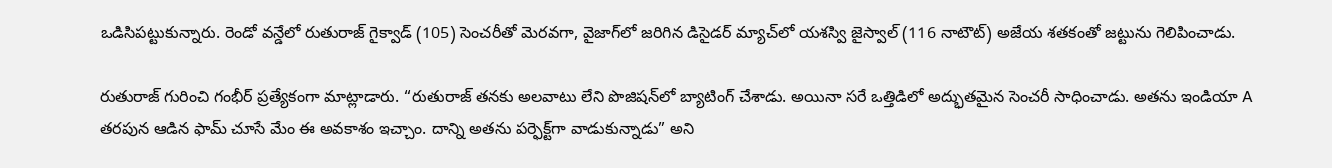ఒడిసిపట్టుకున్నారు. రెండో వన్డేలో రుతురాజ్ గైక్వాడ్ (105) సెంచరీతో మెరవగా, వైజాగ్‌లో జరిగిన డిసైడర్ మ్యాచ్‌లో యశస్వి జైస్వాల్ (116 నాటౌట్) అజేయ శతకంతో జట్టును గెలిపించాడు.

రుతురాజ్ గురించి గంభీర్ ప్రత్యేకంగా మాట్లాడారు. “రుతురాజ్ తనకు అలవాటు లేని పొజిషన్‌లో బ్యాటింగ్ చేశాడు. అయినా సరే ఒత్తిడిలో అద్భుతమైన సెంచరీ సాధించాడు. అతను ఇండియా A తరపున ఆడిన ఫామ్ చూసే మేం ఈ అవకాశం ఇచ్చాం. దాన్ని అతను పర్ఫెక్ట్‌గా వాడుకున్నాడు” అని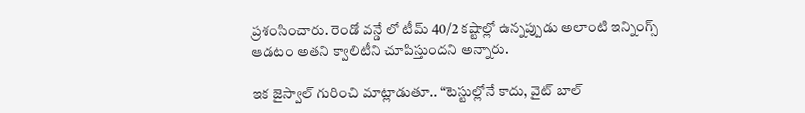ప్రశంసించారు. రెండో వన్డే లో టీమ్ 40/2 కష్టాల్లో ఉన్నప్పుడు అలాంటి ఇన్నింగ్స్ ఆడటం అతని క్వాలిటీని చూపిస్తుందని అన్నారు.

ఇక జైస్వాల్ గురించి మాట్లాడుతూ.. “టెస్టుల్లోనే కాదు, వైట్ బాల్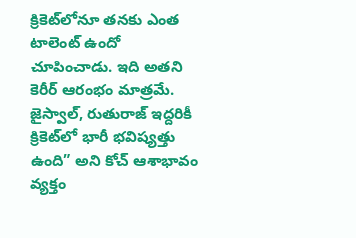క్రికెట్‌లోనూ తనకు ఎంత టాలెంట్ ఉందో చూపించాడు. ఇది అతని కెరీర్ ఆరంభం మాత్రమే. జైస్వాల్, రుతురాజ్ ఇద్దరికీ క్రికెట్‌లో భారీ భవిష్యత్తు ఉంది” అని కోచ్ ఆశాభావం వ్యక్తం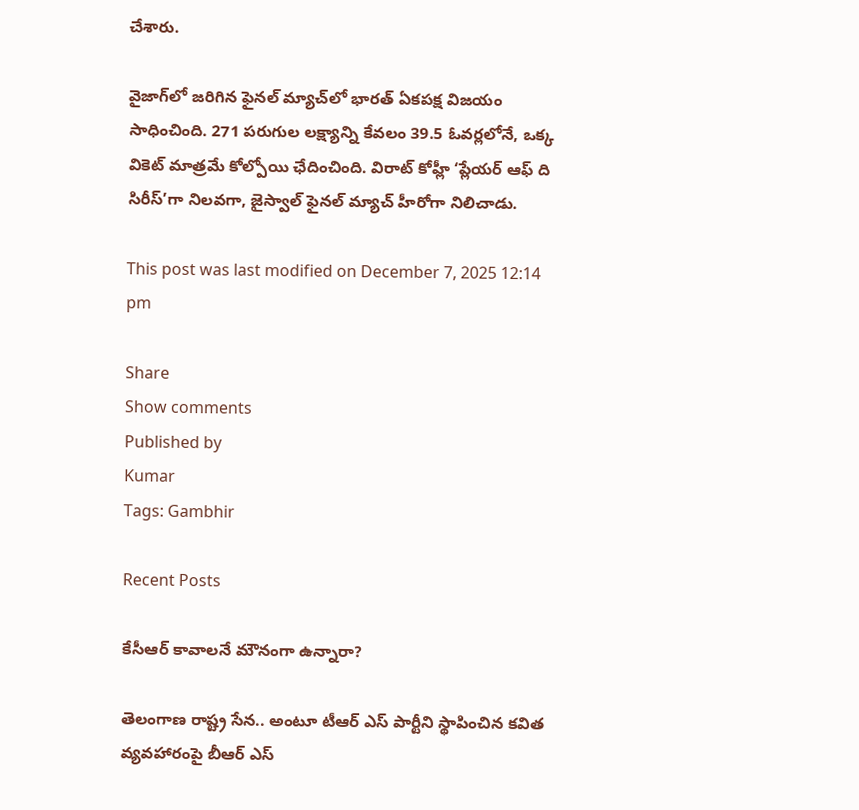చేశారు.

వైజాగ్‌లో జరిగిన ఫైనల్ మ్యాచ్‌లో భారత్ ఏకపక్ష విజయం సాధించింది. 271 పరుగుల లక్ష్యాన్ని కేవలం 39.5 ఓవర్లలోనే, ఒక్క వికెట్ మాత్రమే కోల్పోయి ఛేదించింది. విరాట్ కోహ్లీ ‘ప్లేయర్ ఆఫ్ ది సిరీస్’గా నిలవగా, జైస్వాల్ ఫైనల్ మ్యాచ్ హీరోగా నిలిచాడు.

This post was last modified on December 7, 2025 12:14 pm

Share
Show comments
Published by
Kumar
Tags: Gambhir

Recent Posts

కేసీఆర్‌ కావాల‌నే మౌనంగా ఉన్నారా?

తెలంగాణ రాష్ట్ర సేన‌.. అంటూ టీఆర్ ఎస్ పార్టీని స్థాపించిన క‌విత వ్య‌వ‌హారంపై బీఆర్ ఎస్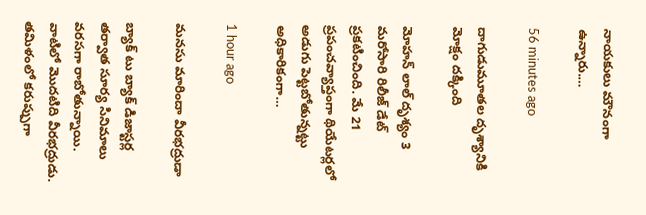నాయ‌కులు మౌనంగా ఉన్నారు.…

56 minutes ago

దాగుడుమూతల దృశ్యానికి మోక్షం దక్కింది

మోహన్ లాల్ దృశ్యం 3 మరోసారి రిలీజ్ డేట్ ప్రకటించింది. మే 21 ప్రపంచవ్యాప్తంగా థియేటర్లలో అడుగు పెట్టబోతున్నట్టు అధికారికంగా…

1 hour ago

మనసు మారిందా వీరభద్రుడా

బ్యాక్ టు బ్యాక్ డిజాస్టర్ల తర్వాత సూర్య సినిమాలు వరసగా రాబోతున్నాయి. వాటిలో మొదటిది వీరభద్రుడు. తమిళంలో కరుప్పుగా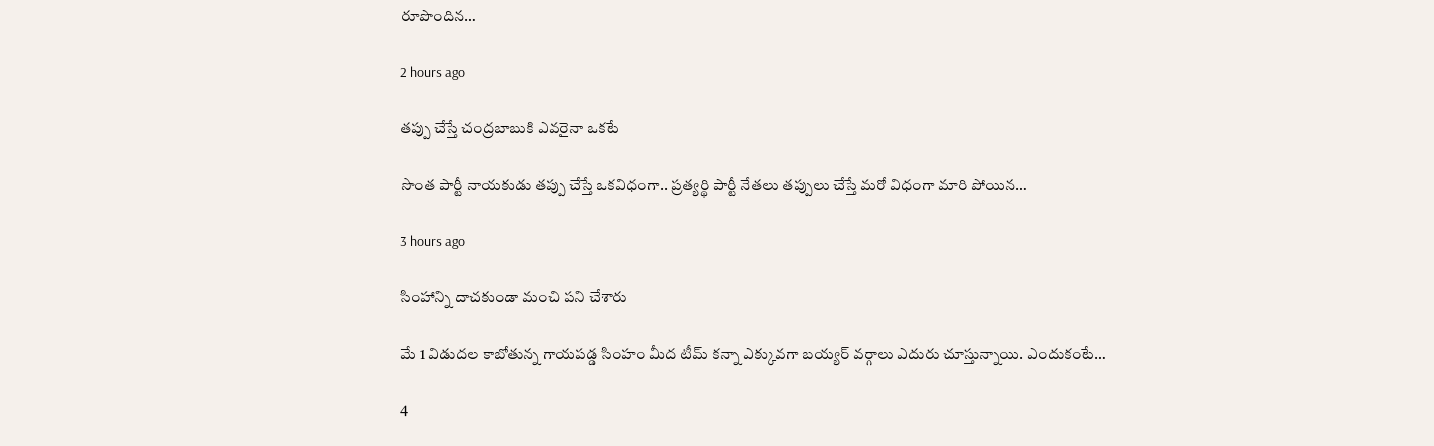రూపొందిన…

2 hours ago

తప్పు చేస్తే చంద్రబాబుకి ఎవరైనా ఒకటే

సొంత పార్టీ నాయ‌కుడు త‌ప్పు చేస్తే ఒక‌విధంగా.. ప్ర‌త్య‌ర్థి పార్టీ నేత‌లు త‌ప్పులు చేస్తే మ‌రో విధంగా మారి పోయిన…

3 hours ago

సింహాన్ని దాచకుండా మంచి పని చేశారు

మే 1 విడుదల కాబోతున్న గాయపడ్డ సింహం మీద టీమ్ కన్నా ఎక్కువగా బయ్యర్ వర్గాలు ఎదురు చూస్తున్నాయి. ఎందుకంటే…

4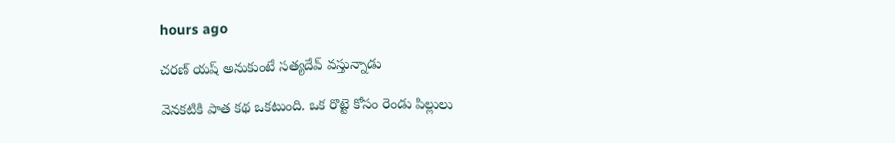hours ago

చరణ్ యష్ అనుకుంటే సత్యదేవ్ వస్తున్నాడు

వెనకటికి పాత కథ ఒకటుంది. ఒక రొట్టె కోసం రెండు పిల్లులు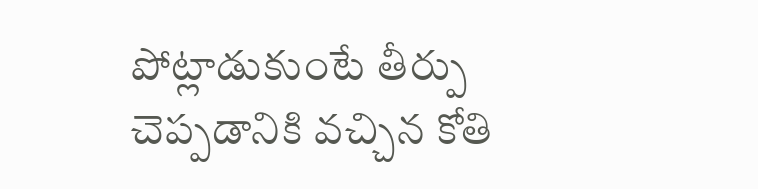పోట్లాడుకుంటే తీర్పు చెప్పడానికి వచ్చిన కోతి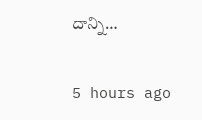దాన్ని…

5 hours ago